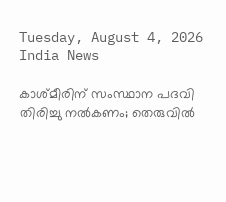Tuesday, August 4, 2026
India News

കാശ്മീരിന് സംസ്ഥാന പദവി തിരിച്ചു നല്‍കണം; തെരുവില്‍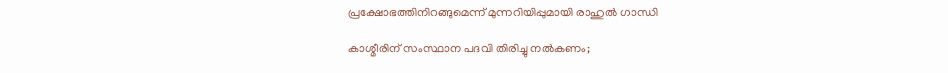പ്രക്ഷോഭത്തിനിറങ്ങുമെന്ന് മുന്നറിയിപ്പുമായി രാഹുല്‍ ഗാന്ധി

കാശ്മീരിന് സംസ്ഥാന പദവി തിരിച്ചു നല്‍കണം;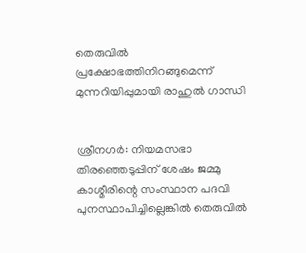തെരുവില്‍ പ്രക്ഷോഭത്തിനിറങ്ങുമെന്ന് മുന്നറിയിപ്പുമായി രാഹുല്‍ ഗാന്ധി


ശ്രീനഗര്‍: നിയമസഭാ തിരഞ്ഞെടുപ്പിന് ശേഷം ജമ്മു കാശ്മീരിന്റെ സംസ്ഥാന പദവി പുനസ്ഥാപിച്ചില്ലെങ്കില്‍ തെരുവില്‍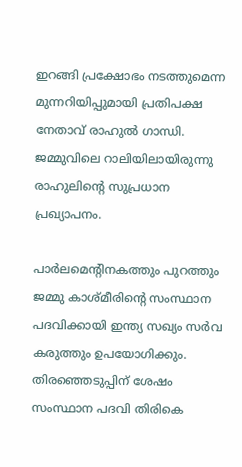ഇറങ്ങി പ്രക്ഷോഭം നടത്തുമെന്ന മുന്നറിയിപ്പുമായി പ്രതിപക്ഷ നേതാവ് രാഹുല്‍ ഗാന്ധി. ജമ്മുവിലെ റാലിയിലായിരുന്നു രാഹുലിന്റെ സുപ്രധാന പ്രഖ്യാപനം.

പാര്‍ലമെന്റിനകത്തും പുറത്തും ജമ്മു കാശ്മീരിന്റെ സംസ്ഥാന പദവിക്കായി ഇന്ത്യ സഖ്യം സര്‍വ കരുത്തും ഉപയോഗിക്കും. തിരഞ്ഞെടുപ്പിന് ശേഷം സംസ്ഥാന പദവി തിരികെ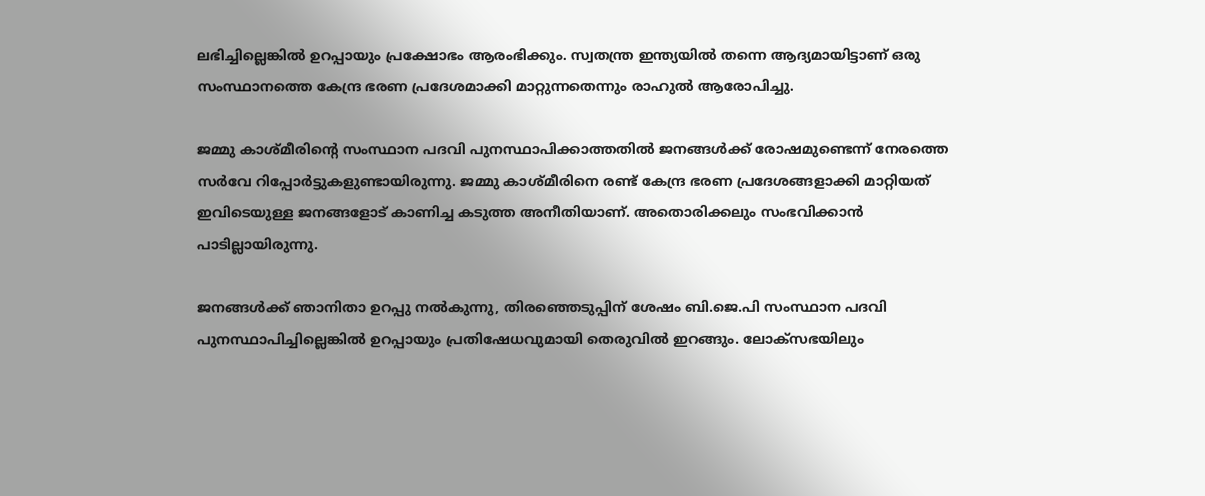ലഭിച്ചില്ലെങ്കില്‍ ഉറപ്പായും പ്രക്ഷോഭം ആരംഭിക്കും. സ്വതന്ത്ര ഇന്ത്യയില്‍ തന്നെ ആദ്യമായിട്ടാണ് ഒരു സംസ്ഥാനത്തെ കേന്ദ്ര ഭരണ പ്രദേശമാക്കി മാറ്റുന്നതെന്നും രാഹുല്‍ ആരോപിച്ചു.

ജമ്മു കാശ്മീരിന്റെ സംസ്ഥാന പദവി പുനസ്ഥാപിക്കാത്തതില്‍ ജനങ്ങള്‍ക്ക് രോഷമുണ്ടെന്ന് നേരത്തെ സര്‍വേ റിപ്പോര്‍ട്ടുകളുണ്ടായിരുന്നു. ജമ്മു കാശ്മീരിനെ രണ്ട് കേന്ദ്ര ഭരണ പ്രദേശങ്ങളാക്കി മാറ്റിയത് ഇവിടെയുള്ള ജനങ്ങളോട് കാണിച്ച കടുത്ത അനീതിയാണ്. അതൊരിക്കലും സംഭവിക്കാന്‍ പാടില്ലായിരുന്നു.

ജനങ്ങള്‍ക്ക് ഞാനിതാ ഉറപ്പു നല്‍കുന്നു, തിരഞ്ഞെടുപ്പിന് ശേഷം ബി.ജെ.പി സംസ്ഥാന പദവി പുനസ്ഥാപിച്ചില്ലെങ്കില്‍ ഉറപ്പായും പ്രതിഷേധവുമായി തെരുവില്‍ ഇറങ്ങും. ലോക്‌സഭയിലും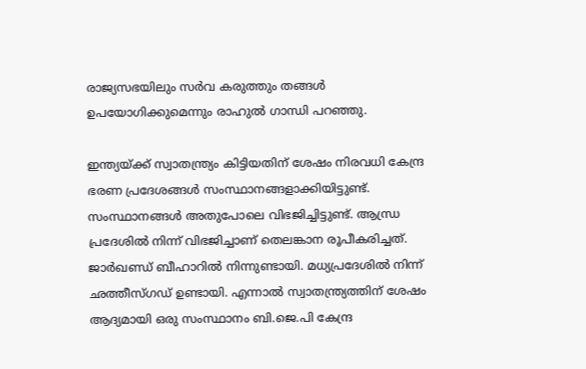രാജ്യസഭയിലും സര്‍വ കരുത്തും തങ്ങള്‍ ഉപയോഗിക്കുമെന്നും രാഹുല്‍ ഗാന്ധി പറഞ്ഞു.

ഇന്ത്യയ്ക്ക് സ്വാതന്ത്ര്യം കിട്ടിയതിന് ശേഷം നിരവധി കേന്ദ്ര ഭരണ പ്രദേശങ്ങള്‍ സംസ്ഥാനങ്ങളാക്കിയിട്ടുണ്ട്. സംസ്ഥാനങ്ങള്‍ അതുപോലെ വിഭജിച്ചിട്ടുണ്ട്. ആന്ധ്ര പ്രദേശില്‍ നിന്ന് വിഭജിച്ചാണ് തെലങ്കാന രൂപീകരിച്ചത്. ജാര്‍ഖണ്ഡ് ബീഹാറില്‍ നിന്നുണ്ടായി. മധ്യപ്രദേശില്‍ നിന്ന് ഛത്തീസ്ഗഡ് ഉണ്ടായി. എന്നാല്‍ സ്വാതന്ത്ര്യത്തിന് ശേഷം ആദ്യമായി ഒരു സംസ്ഥാനം ബി.ജെ.പി കേന്ദ്ര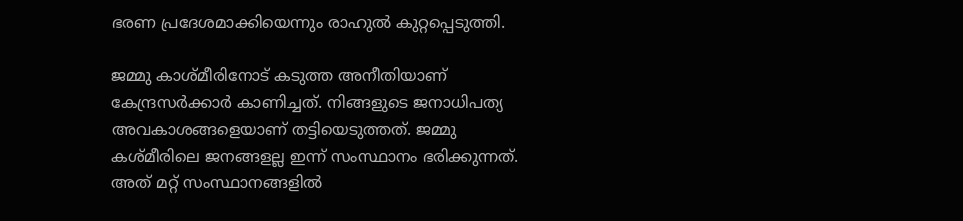ഭരണ പ്രദേശമാക്കിയെന്നും രാഹുല്‍ കുറ്റപ്പെടുത്തി.

ജമ്മു കാശ്മീരിനോട് കടുത്ത അനീതിയാണ് കേന്ദ്രസര്‍ക്കാര്‍ കാണിച്ചത്. നിങ്ങളുടെ ജനാധിപത്യ അവകാശങ്ങളെയാണ് തട്ടിയെടുത്തത്. ജമ്മു കശ്മീരിലെ ജനങ്ങളല്ല ഇന്ന് സംസ്ഥാനം ഭരിക്കുന്നത്. അത് മറ്റ് സംസ്ഥാനങ്ങളില്‍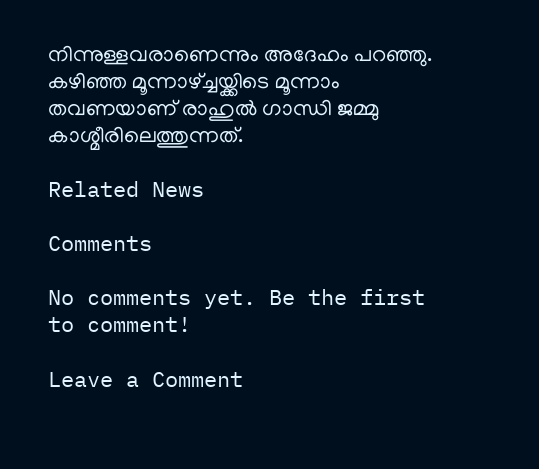നിന്നുള്ളവരാണെന്നും അദേഹം പറഞ്ഞു. കഴിഞ്ഞ മൂന്നാഴ്ച്ചയ്ക്കിടെ മൂന്നാം തവണയാണ് രാഹുല്‍ ഗാന്ധി ജമ്മു കാശ്മീരിലെത്തുന്നത്.

Related News

Comments

No comments yet. Be the first to comment!

Leave a Comment